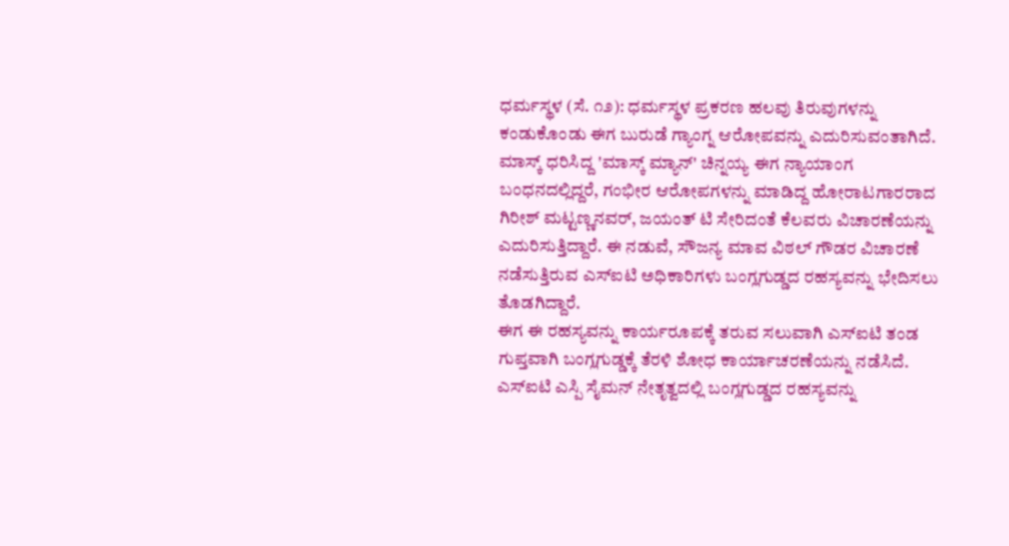ಧರ್ಮಸ್ಥಳ (ಸೆ. ೧೨): ಧರ್ಮಸ್ಥಳ ಪ್ರಕರಣ ಹಲವು ತಿರುವುಗಳನ್ನು ಕಂಡುಕೊಂಡು ಈಗ ಬುರುಡೆ ಗ್ಯಾಂಗ್ನ ಆರೋಪವನ್ನು ಎದುರಿಸುವಂತಾಗಿದೆ. ಮಾಸ್ಕ್ ಧರಿಸಿದ್ದ 'ಮಾಸ್ಕ್ ಮ್ಯಾನ್' ಚಿನ್ನಯ್ಯ ಈಗ ನ್ಯಾಯಾಂಗ ಬಂಧನದಲ್ಲಿದ್ದರೆ, ಗಂಭೀರ ಆರೋಪಗಳನ್ನು ಮಾಡಿದ್ದ ಹೋರಾಟಗಾರರಾದ ಗಿರೀಶ್ ಮಟ್ಟಣ್ಣನವರ್, ಜಯಂತ್ ಟಿ ಸೇರಿದಂತೆ ಕೆಲವರು ವಿಚಾರಣೆಯನ್ನು ಎದುರಿಸುತ್ತಿದ್ದಾರೆ. ಈ ನಡುವೆ, ಸೌಜನ್ಯ ಮಾವ ವಿಠಲ್ ಗೌಡರ ವಿಚಾರಣೆ ನಡೆಸುತ್ತಿರುವ ಎಸ್ಐಟಿ ಅಧಿಕಾರಿಗಳು ಬಂಗ್ಲಗುಡ್ಡದ ರಹಸ್ಯವನ್ನು ಭೇದಿಸಲು ತೊಡಗಿದ್ದಾರೆ.
ಈಗ ಈ ರಹಸ್ಯವನ್ನು ಕಾರ್ಯರೂಪಕ್ಕೆ ತರುವ ಸಲುವಾಗಿ ಎಸ್ಐಟಿ ತಂಡ ಗುಪ್ತವಾಗಿ ಬಂಗ್ಲಗುಡ್ಡಕ್ಕೆ ತೆರಳಿ ಶೋಧ ಕಾರ್ಯಾಚರಣೆಯನ್ನು ನಡೆಸಿದೆ. ಎಸ್ಐಟಿ ಎಸ್ಪಿ ಸೈಮನ್ ನೇತೃತ್ವದಲ್ಲಿ ಬಂಗ್ಲಗುಡ್ಡದ ರಹಸ್ಯವನ್ನು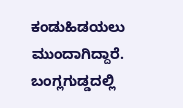ಕಂಡುಹಿಡಯಲು ಮುಂದಾಗಿದ್ದಾರೆ. ಬಂಗ್ಲಗುಡ್ಡದಲ್ಲಿ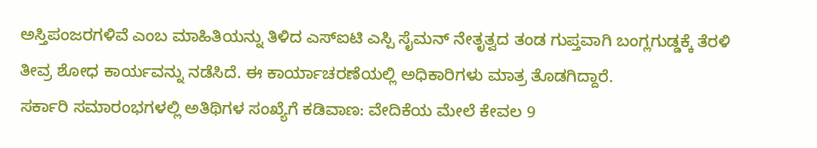ಅಸ್ತಿಪಂಜರಗಳಿವೆ ಎಂಬ ಮಾಹಿತಿಯನ್ನು ತಿಳಿದ ಎಸ್ಐಟಿ ಎಸ್ಪಿ ಸೈಮನ್ ನೇತೃತ್ವದ ತಂಡ ಗುಪ್ತವಾಗಿ ಬಂಗ್ಲಗುಡ್ಡಕ್ಕೆ ತೆರಳಿ ತೀವ್ರ ಶೋಧ ಕಾರ್ಯವನ್ನು ನಡೆಸಿದೆ. ಈ ಕಾರ್ಯಾಚರಣೆಯಲ್ಲಿ ಅಧಿಕಾರಿಗಳು ಮಾತ್ರ ತೊಡಗಿದ್ದಾರೆ.
ಸರ್ಕಾರಿ ಸಮಾರಂಭಗಳಲ್ಲಿ ಅತಿಥಿಗಳ ಸಂಖ್ಯೆಗೆ ಕಡಿವಾಣ: ವೇದಿಕೆಯ ಮೇಲೆ ಕೇವಲ 9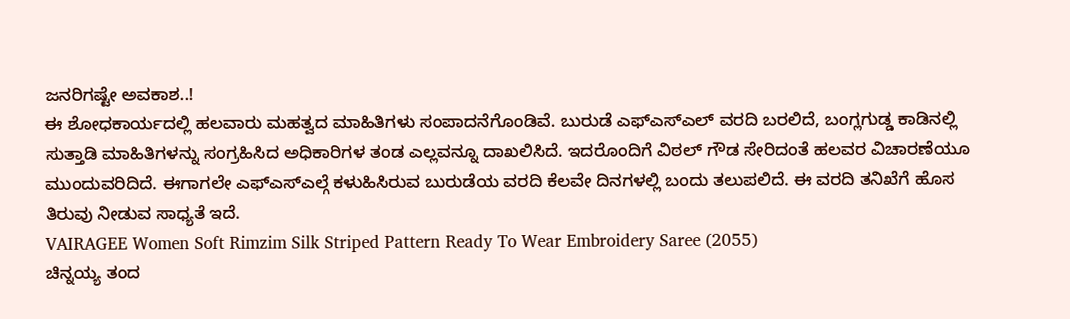ಜನರಿಗಷ್ಟೇ ಅವಕಾಶ..!
ಈ ಶೋಧಕಾರ್ಯದಲ್ಲಿ ಹಲವಾರು ಮಹತ್ವದ ಮಾಹಿತಿಗಳು ಸಂಪಾದನೆಗೊಂಡಿವೆ. ಬುರುಡೆ ಎಫ್ಎಸ್ಎಲ್ ವರದಿ ಬರಲಿದೆ, ಬಂಗ್ಲಗುಡ್ಡ ಕಾಡಿನಲ್ಲಿ ಸುತ್ತಾಡಿ ಮಾಹಿತಿಗಳನ್ನು ಸಂಗ್ರಹಿಸಿದ ಅಧಿಕಾರಿಗಳ ತಂಡ ಎಲ್ಲವನ್ನೂ ದಾಖಲಿಸಿದೆ. ಇದರೊಂದಿಗೆ ವಿಠಲ್ ಗೌಡ ಸೇರಿದಂತೆ ಹಲವರ ವಿಚಾರಣೆಯೂ ಮುಂದುವರಿದಿದೆ. ಈಗಾಗಲೇ ಎಫ್ಎಸ್ಎಲ್ಗೆ ಕಳುಹಿಸಿರುವ ಬುರುಡೆಯ ವರದಿ ಕೆಲವೇ ದಿನಗಳಲ್ಲಿ ಬಂದು ತಲುಪಲಿದೆ. ಈ ವರದಿ ತನಿಖೆಗೆ ಹೊಸ ತಿರುವು ನೀಡುವ ಸಾಧ್ಯತೆ ಇದೆ.
VAIRAGEE Women Soft Rimzim Silk Striped Pattern Ready To Wear Embroidery Saree (2055)
ಚಿನ್ನಯ್ಯ ತಂದ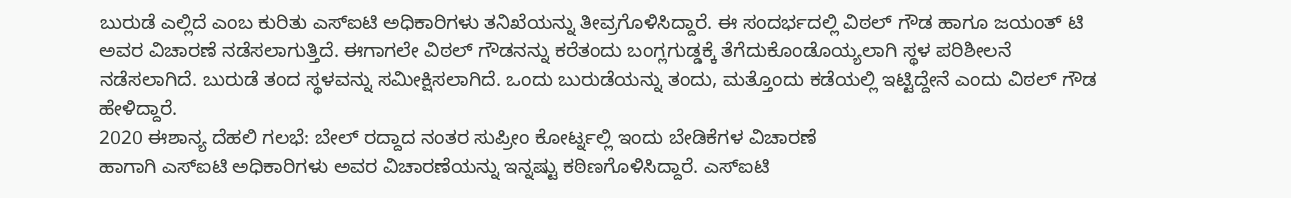ಬುರುಡೆ ಎಲ್ಲಿದೆ ಎಂಬ ಕುರಿತು ಎಸ್ಐಟಿ ಅಧಿಕಾರಿಗಳು ತನಿಖೆಯನ್ನು ತೀವ್ರಗೊಳಿಸಿದ್ದಾರೆ. ಈ ಸಂದರ್ಭದಲ್ಲಿ ವಿಠಲ್ ಗೌಡ ಹಾಗೂ ಜಯಂತ್ ಟಿ ಅವರ ವಿಚಾರಣೆ ನಡೆಸಲಾಗುತ್ತಿದೆ. ಈಗಾಗಲೇ ವಿಠಲ್ ಗೌಡನನ್ನು ಕರೆತಂದು ಬಂಗ್ಲಗುಡ್ಡಕ್ಕೆ ತೆಗೆದುಕೊಂಡೊಯ್ಯಲಾಗಿ ಸ್ಥಳ ಪರಿಶೀಲನೆ ನಡೆಸಲಾಗಿದೆ. ಬುರುಡೆ ತಂದ ಸ್ಥಳವನ್ನು ಸಮೀಕ್ಷಿಸಲಾಗಿದೆ. ಒಂದು ಬುರುಡೆಯನ್ನು ತಂದು, ಮತ್ತೊಂದು ಕಡೆಯಲ್ಲಿ ಇಟ್ಟಿದ್ದೇನೆ ಎಂದು ವಿಠಲ್ ಗೌಡ ಹೇಳಿದ್ದಾರೆ.
2020 ಈಶಾನ್ಯ ದೆಹಲಿ ಗಲಭೆ: ಬೇಲ್ ರದ್ದಾದ ನಂತರ ಸುಪ್ರೀಂ ಕೋರ್ಟ್ನಲ್ಲಿ ಇಂದು ಬೇಡಿಕೆಗಳ ವಿಚಾರಣೆ
ಹಾಗಾಗಿ ಎಸ್ಐಟಿ ಅಧಿಕಾರಿಗಳು ಅವರ ವಿಚಾರಣೆಯನ್ನು ಇನ್ನಷ್ಟು ಕಠಿಣಗೊಳಿಸಿದ್ದಾರೆ. ಎಸ್ಐಟಿ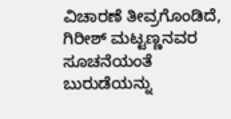ವಿಚಾರಣೆ ತೀವ್ರಗೊಂಡಿದೆ, ಗಿರೀಶ್ ಮಟ್ಟಣ್ಣನವರ ಸೂಚನೆಯಂತೆ ಬುರುಡೆಯನ್ನು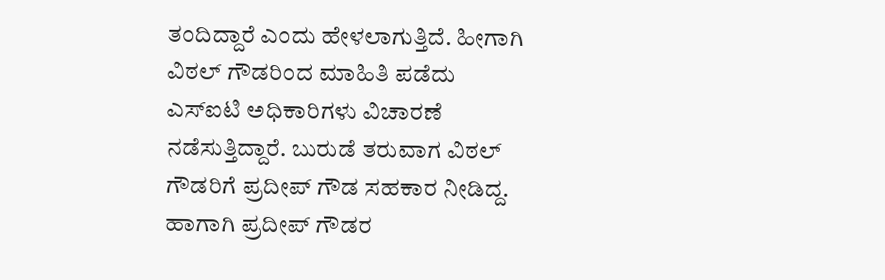ತಂದಿದ್ದಾರೆ ಎಂದು ಹೇಳಲಾಗುತ್ತಿದೆ. ಹೀಗಾಗಿ ವಿಠಲ್ ಗೌಡರಿಂದ ಮಾಹಿತಿ ಪಡೆದು ಎಸ್ಐಟಿ ಅಧಿಕಾರಿಗಳು ವಿಚಾರಣೆ ನಡೆಸುತ್ತಿದ್ದಾರೆ. ಬುರುಡೆ ತರುವಾಗ ವಿಠಲ್ ಗೌಡರಿಗೆ ಪ್ರದೀಪ್ ಗೌಡ ಸಹಕಾರ ನೀಡಿದ್ದ. ಹಾಗಾಗಿ ಪ್ರದೀಪ್ ಗೌಡರ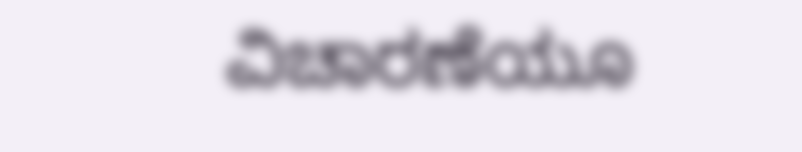ವಿಚಾರಣೆಯೂ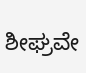ಶೀಘ್ರವೇ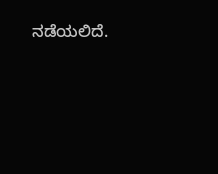ನಡೆಯಲಿದೆ.